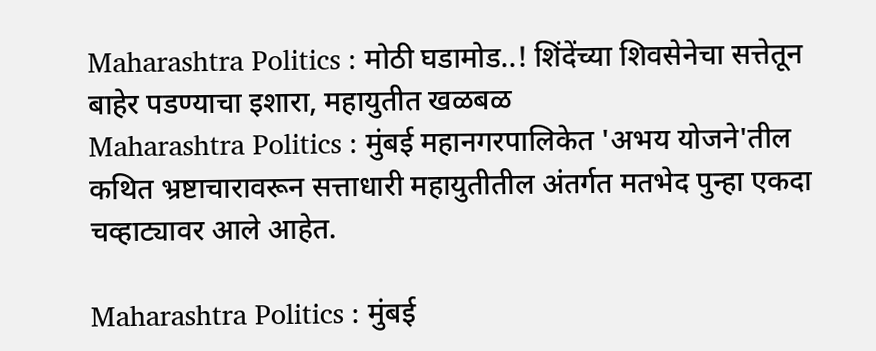Maharashtra Politics : मोठी घडामोड..! शिंदेंच्या शिवसेनेचा सत्तेतून बाहेर पडण्याचा इशारा, महायुतीत खळबळ
Maharashtra Politics : मुंबई महानगरपालिकेत 'अभय योजने'तील कथित भ्रष्टाचारावरून सत्ताधारी महायुतीतील अंतर्गत मतभेद पुन्हा एकदा चव्हाट्यावर आले आहेत.

Maharashtra Politics : मुंबई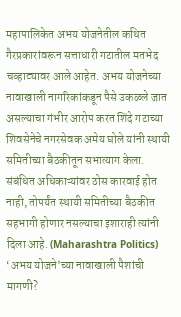महापालिकेत अभय योजनेतील कथित गैरप्रकारांवरून सत्ताधारी गटातील मतभेद चव्हाट्यावर आले आहेत. अभय योजनेच्या नावाखाली नागरिकांकडून पैसे उकळले जात असल्याचा गंभीर आरोप करत शिंदे गटाच्या शिवसेनेचे नगरसेवक अमेय घोले यांनी स्थायी समितीच्या बैठकीतून सभात्याग केला. संबंधित अधिकाऱ्यांवर ठोस कारवाई होत नाही, तोपर्यंत स्थायी समितीच्या बैठकीत सहभागी होणार नसल्याचा इशाराही त्यांनी दिला आहे. (Maharashtra Politics)
‘अभय योजने’च्या नावाखाली पैशांची मागणी?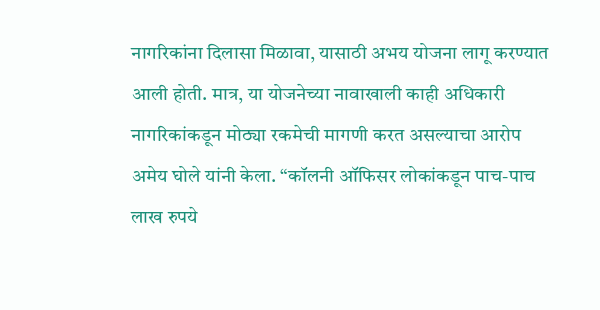नागरिकांना दिलासा मिळावा, यासाठी अभय योजना लागू करण्यात आली होती. मात्र, या योजनेच्या नावाखाली काही अधिकारी नागरिकांकडून मोठ्या रकमेची मागणी करत असल्याचा आरोप अमेय घोले यांनी केला. “कॉलनी ऑफिसर लोकांकडून पाच-पाच लाख रुपये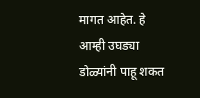मागत आहेत. हे आम्ही उघड्या डोळ्यांनी पाहू शकत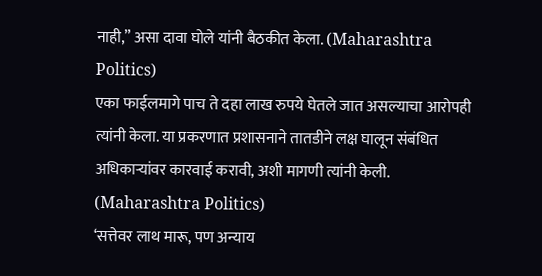नाही,” असा दावा घोले यांनी बैठकीत केला. (Maharashtra Politics)
एका फाईलमागे पाच ते दहा लाख रुपये घेतले जात असल्याचा आरोपही त्यांनी केला. या प्रकरणात प्रशासनाने तातडीने लक्ष घालून संबंधित अधिकाऱ्यांवर कारवाई करावी, अशी मागणी त्यांनी केली. (Maharashtra Politics)
‘सत्तेवर लाथ मारू, पण अन्याय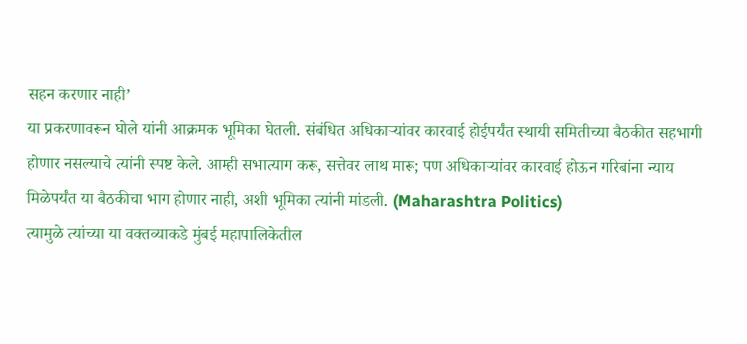सहन करणार नाही’
या प्रकरणावरून घोले यांनी आक्रमक भूमिका घेतली. संबंधित अधिकाऱ्यांवर कारवाई होईपर्यंत स्थायी समितीच्या बैठकीत सहभागी होणार नसल्याचे त्यांनी स्पष्ट केले. आम्ही सभात्याग करू, सत्तेवर लाथ मारू; पण अधिकाऱ्यांवर कारवाई होऊन गरिबांना न्याय मिळेपर्यंत या बैठकीचा भाग होणार नाही, अशी भूमिका त्यांनी मांडली. (Maharashtra Politics)
त्यामुळे त्यांच्या या वक्तव्याकडे मुंबई महापालिकेतील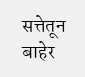सत्तेतून बाहेर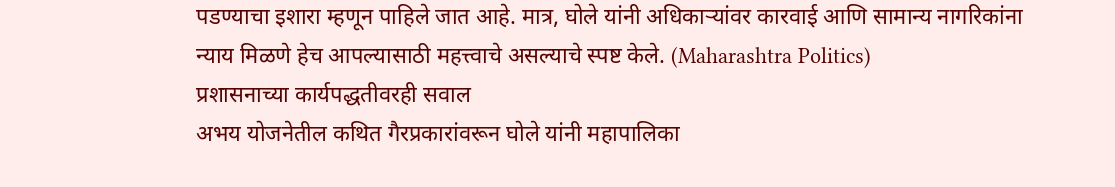पडण्याचा इशारा म्हणून पाहिले जात आहे. मात्र, घोले यांनी अधिकाऱ्यांवर कारवाई आणि सामान्य नागरिकांना न्याय मिळणे हेच आपल्यासाठी महत्त्वाचे असल्याचे स्पष्ट केले. (Maharashtra Politics)
प्रशासनाच्या कार्यपद्धतीवरही सवाल
अभय योजनेतील कथित गैरप्रकारांवरून घोले यांनी महापालिका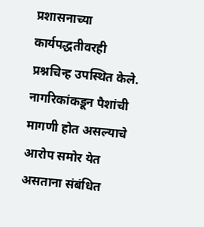प्रशासनाच्या कार्यपद्धतीवरही प्रश्नचिन्ह उपस्थित केले. नागरिकांकडून पैशांची मागणी होत असल्याचे आरोप समोर येत असताना संबंधित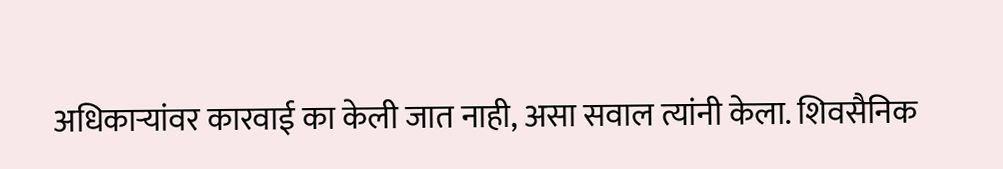अधिकाऱ्यांवर कारवाई का केली जात नाही, असा सवाल त्यांनी केला. शिवसैनिक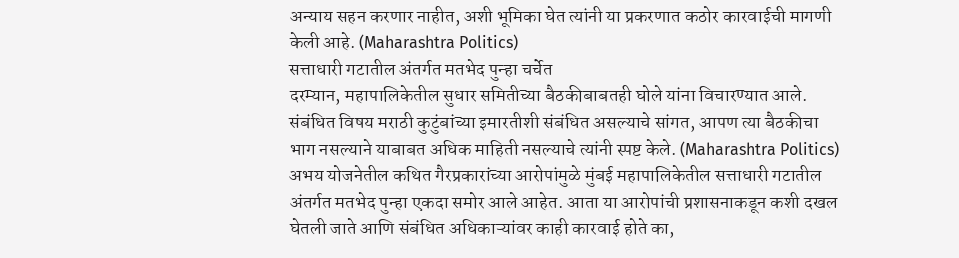अन्याय सहन करणार नाहीत, अशी भूमिका घेत त्यांनी या प्रकरणात कठोर कारवाईची मागणी केली आहे. (Maharashtra Politics)
सत्ताधारी गटातील अंतर्गत मतभेद पुन्हा चर्चेत
दरम्यान, महापालिकेतील सुधार समितीच्या बैठकीबाबतही घोले यांना विचारण्यात आले. संबंधित विषय मराठी कुटुंबांच्या इमारतीशी संबंधित असल्याचे सांगत, आपण त्या बैठकीचा भाग नसल्याने याबाबत अधिक माहिती नसल्याचे त्यांनी स्पष्ट केले. (Maharashtra Politics)
अभय योजनेतील कथित गैरप्रकारांच्या आरोपांमुळे मुंबई महापालिकेतील सत्ताधारी गटातील अंतर्गत मतभेद पुन्हा एकदा समोर आले आहेत. आता या आरोपांची प्रशासनाकडून कशी दखल घेतली जाते आणि संबंधित अधिकाऱ्यांवर काही कारवाई होते का,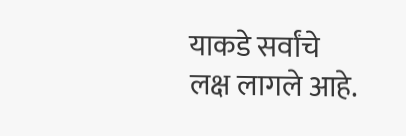याकडे सर्वांचे लक्ष लागले आहे.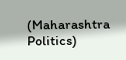(Maharashtra Politics)